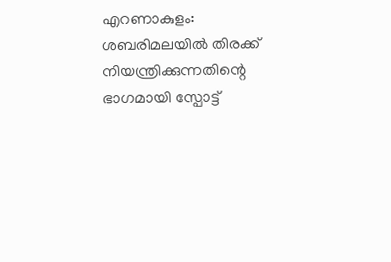എറണാകുളം: ശബരിമലയിൽ തിരക്ക് നിയന്ത്രിക്കുന്നതിന്റെ ഭാഗമായി സ്പോട്ട്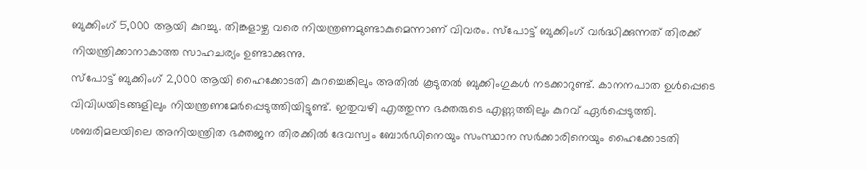ബുക്കിംഗ് 5,000 ആയി കുറച്ചു. തിങ്കളാഴ്ച വരെ നിയന്ത്രണമുണ്ടാകുമെന്നാണ് വിവരം. സ്പോട്ട് ബുക്കിംഗ് വർദ്ധിക്കുന്നത് തിരക്ക് നിയന്ത്രിക്കാനാകാത്ത സാഹചര്യം ഉണ്ടാക്കുന്നു.
സ്പോട്ട് ബുക്കിംഗ് 2,000 ആയി ഹൈക്കോടതി കുറച്ചെങ്കിലും അതിൽ കൂടുതൽ ബുക്കിംഗുകൾ നടക്കാറുണ്ട്. കാനനപാത ഉൾപ്പെടെ വിവിധയിടങ്ങളിലും നിയന്ത്രണമേർപ്പെടുത്തിയിട്ടുണ്ട്. ഇതുവഴി എത്തുന്ന ഭക്തരുടെ എണ്ണത്തിലും കുറവ് ഏർപ്പെടുത്തി.
ശബരിമലയിലെ അനിയന്ത്രിത ഭക്തജന തിരക്കിൽ ദേവസ്വം ബോർഡിനെയും സംസ്ഥാന സർക്കാരിനെയും ഹൈക്കോടതി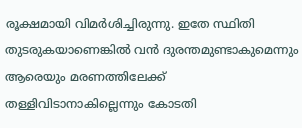രൂക്ഷമായി വിമർശിച്ചിരുന്നു. ഇതേ സ്ഥിതി തുടരുകയാണെങ്കിൽ വൻ ദുരന്തമുണ്ടാകുമെന്നും ആരെയും മരണത്തിലേക്ക് തള്ളിവിടാനാകില്ലെന്നും കോടതി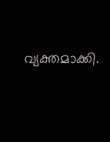വ്യക്തമാക്കി.